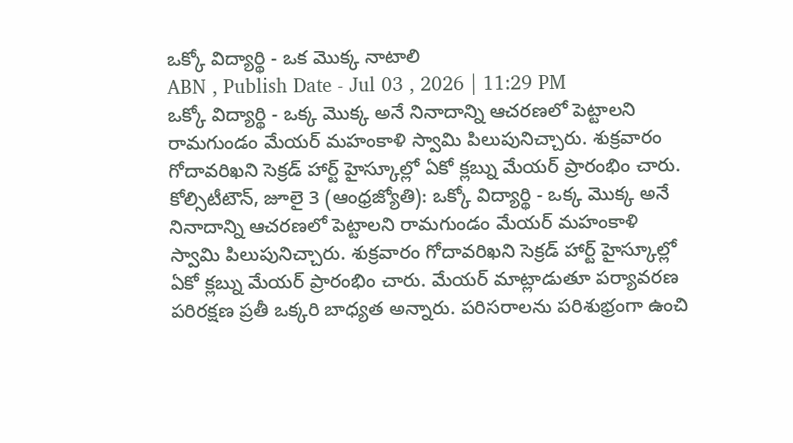ఒక్కో విద్యార్థి - ఒక మొక్క నాటాలి
ABN , Publish Date - Jul 03 , 2026 | 11:29 PM
ఒక్కో విద్యార్థి - ఒక్క మొక్క అనే నినాదాన్ని ఆచరణలో పెట్టాలని రామగుండం మేయర్ మహంకాళి స్వామి పిలుపునిచ్చారు. శుక్రవారం గోదావరిఖని సెక్రడ్ హార్ట్ హైస్కూల్లో ఏకో క్లబ్ను మేయర్ ప్రారంభిం చారు.
కోల్సిటీటౌన్, జూలై 3 (ఆంధ్రజ్యోతి): ఒక్కో విద్యార్థి - ఒక్క మొక్క అనే నినాదాన్ని ఆచరణలో పెట్టాలని రామగుండం మేయర్ మహంకాళి స్వామి పిలుపునిచ్చారు. శుక్రవారం గోదావరిఖని సెక్రడ్ హార్ట్ హైస్కూల్లో ఏకో క్లబ్ను మేయర్ ప్రారంభిం చారు. మేయర్ మాట్లాడుతూ పర్యావరణ పరిరక్షణ ప్రతీ ఒక్కరి బాధ్యత అన్నారు. పరిసరాలను పరిశుభ్రంగా ఉంచి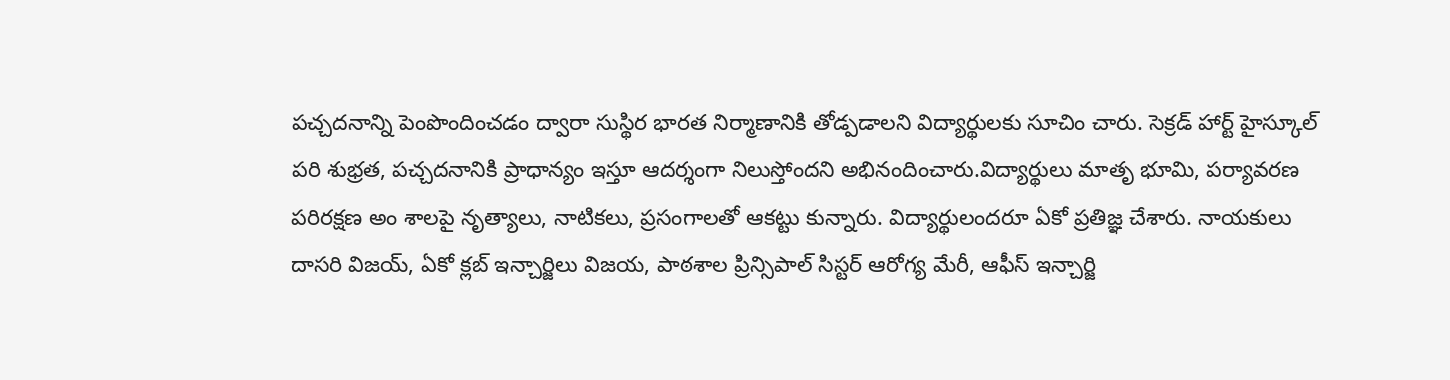పచ్చదనాన్ని పెంపొందించడం ద్వారా సుస్థిర భారత నిర్మాణానికి తోడ్పడాలని విద్యార్థులకు సూచిం చారు. సెక్రడ్ హార్ట్ హైస్కూల్ పరి శుభ్రత, పచ్చదనానికి ప్రాధాన్యం ఇస్తూ ఆదర్శంగా నిలుస్తోందని అభినందించారు.విద్యార్థులు మాతృ భూమి, పర్యావరణ పరిరక్షణ అం శాలపై నృత్యాలు, నాటికలు, ప్రసంగాలతో ఆకట్టు కున్నారు. విద్యార్థులందరూ ఏకో ప్రతిజ్ఞ చేశారు. నాయకులు దాసరి విజయ్, ఏకో క్లబ్ ఇన్చార్జిలు విజయ, పాఠశాల ప్రిన్సిపాల్ సిస్టర్ ఆరోగ్య మేరీ, ఆఫీస్ ఇన్చార్జి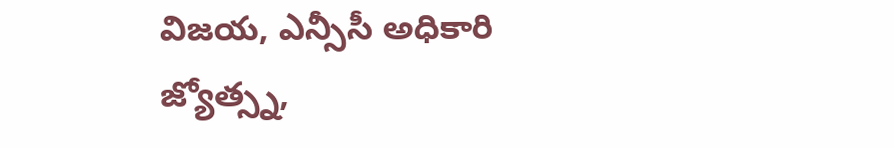విజయ, ఎన్సీసీ అధికారి జ్యోత్స్న,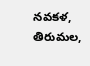నవకళ, తిరుమల,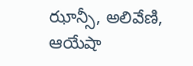ఝాన్సీ, అలివేణి, ఆయేషా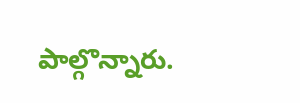పాల్గొన్నారు.